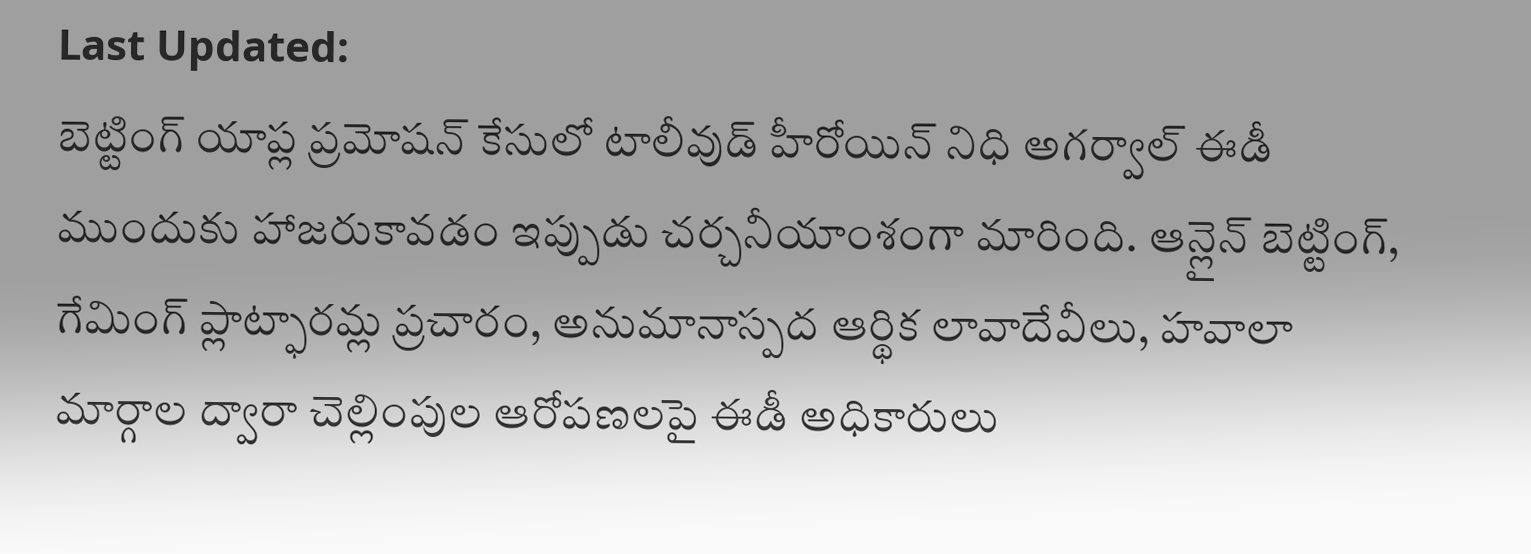Last Updated:
బెట్టింగ్ యాప్ల ప్రమోషన్ కేసులో టాలీవుడ్ హీరోయిన్ నిధి అగర్వాల్ ఈడీ ముందుకు హాజరుకావడం ఇప్పుడు చర్చనీయాంశంగా మారింది. ఆన్లైన్ బెట్టింగ్, గేమింగ్ ప్లాట్ఫారమ్ల ప్రచారం, అనుమానాస్పద ఆర్థిక లావాదేవీలు, హవాలా మార్గాల ద్వారా చెల్లింపుల ఆరోపణలపై ఈడీ అధికారులు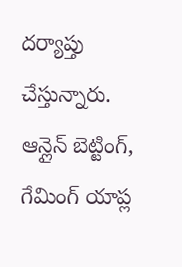దర్యాప్తు చేస్తున్నారు.
ఆన్లైన్ బెట్టింగ్, గేమింగ్ యాప్ల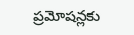ప్రమోషన్లకు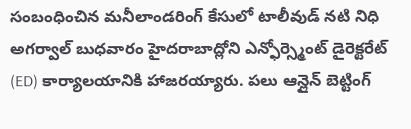సంబంధించిన మనీలాండరింగ్ కేసులో టాలీవుడ్ నటి నిధి అగర్వాల్ బుధవారం హైదరాబాద్లోని ఎన్ఫోర్స్మెంట్ డైరెక్టరేట్ (ED) కార్యాలయానికి హాజరయ్యారు. పలు ఆన్లైన్ బెట్టింగ్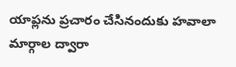యాప్లను ప్రచారం చేసినందుకు హవాలా మార్గాల ద్వారా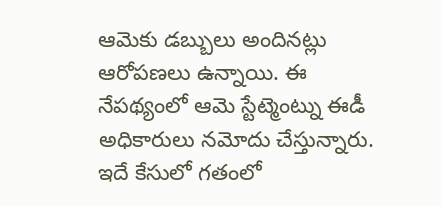ఆమెకు డబ్బులు అందినట్లు ఆరోపణలు ఉన్నాయి. ఈ నేపథ్యంలో ఆమె స్టేట్మెంట్ను ఈడీ అధికారులు నమోదు చేస్తున్నారు. ఇదే కేసులో గతంలో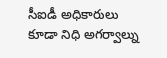సీఐడీ అధికారులు కూడా నిధి అగర్వాల్ను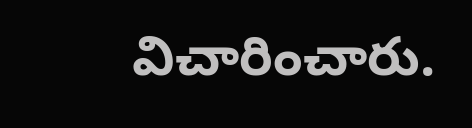విచారించారు.